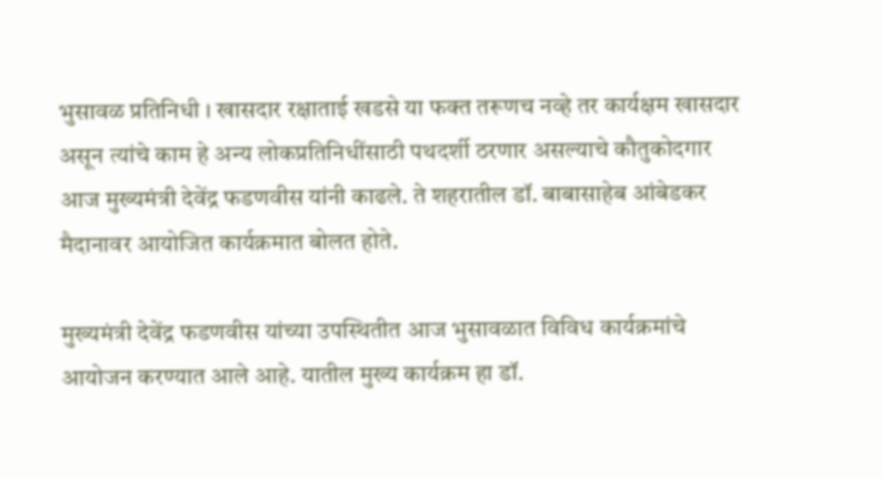भुसावळ प्रतिनिधी । खासदार रक्षाताई खडसे या फक्त तरूणच नव्हे तर कार्यक्षम खासदार असून त्यांचे काम हे अन्य लोकप्रतिनिधींसाठी पथदर्शी ठरणार असल्याचे कौतुकोदगार आज मुख्यमंत्री देवेंद्र फडणवीस यांनी काढले. ते शहरातील डॉ. बाबासाहेब आंबेडकर मैदानावर आयोजित कार्यक्रमात बोलत होते.

मुख्यमंत्री देवेंद्र फडणवीस यांच्या उपस्थितीत आज भुसावळात विविध कार्यक्रमांचे आयोजन करण्यात आले आहे. यातील मुख्य कार्यक्रम हा डॉ.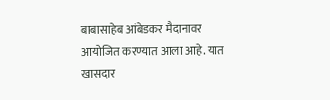बाबासाहेब आंबेडकर मैदानावर आयोजित करण्यात आला आहे. यात खासदार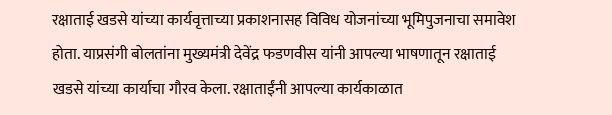रक्षाताई खडसे यांच्या कार्यवृत्ताच्या प्रकाशनासह विविध योजनांच्या भूमिपुजनाचा समावेश होता. याप्रसंगी बोलतांना मुख्यमंत्री देवेंद्र फडणवीस यांनी आपल्या भाषणातून रक्षाताई खडसे यांच्या कार्याचा गौरव केला. रक्षाताईंनी आपल्या कार्यकाळात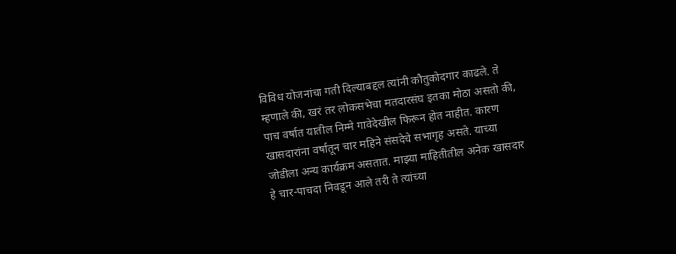विविध योजनांचा गती दिल्याबद्दल त्यांनी कौतुकोदगार काढले. ते म्हणाले की, खरं तर लोकसभेचा मतदारसंघ इतका मोठा असतो की, पाच वर्षात यातील निम्मे गावेदेखील फिरून होत नाहीत. कारण खासदारांना वर्षातून चार महिने संसदेचे सभागृह असते. याच्या जोडीला अन्य कार्यक्रम असतात. माझ्या माहितीतील अनेक खासदार हे चार-पाचदा निवडून आले तरी ते त्यांच्या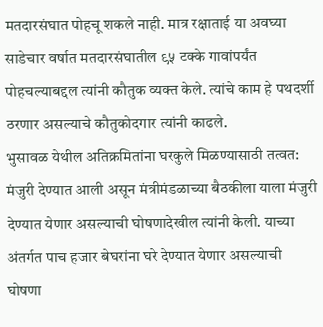मतदारसंघात पोहचू शकले नाही. मात्र रक्षाताई या अवघ्या साडेचार वर्षात मतदारसंघातील ९५ टक्के गावांपर्यंत पोहचल्याबद्दल त्यांनी कौतुक व्यक्त केले. त्यांचे काम हे पथदर्शी ठरणार असल्याचे कौतुकोदगार त्यांनी काढले.
भुसावळ येथील अतिक्रमितांना घरकुले मिळण्यासाठी तत्वत: मंजुरी देण्यात आली असून मंत्रीमंडळाच्या बैठकीला याला मंजुरी देण्यात येणार असल्याची घोषणादेखील त्यांनी केली. याच्या अंतर्गत पाच हजार बेघरांना घरे देण्यात येणार असल्याची घोषणा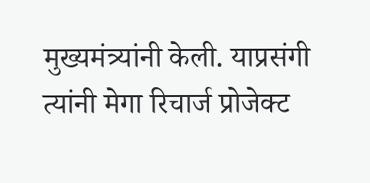मुख्यमंत्र्यांनी केली. याप्रसंगी त्यांनी मेगा रिचार्ज प्रोजेक्ट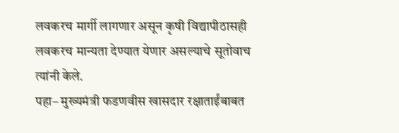लवकरच मार्गी लागणार असून कृषी विद्यापीठासही लवकरच मान्यता देण्यात येणार असल्याचे सूतोवाच त्यांनी केले.
पहा– मुख्यमंत्री फडणवीस खासदार रक्षाताईंबाबत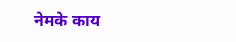नेमके काय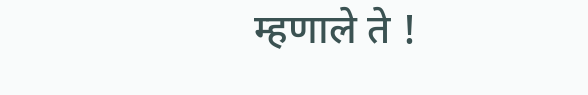म्हणाले ते !